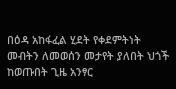በዕዳ አከፋፈል ሂደት የቀደምትነት መብትን ለመወሰን መታየት ያለበት ህጎች ከወጡበት ጊዜ አንፃር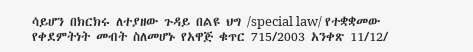ሳይሆን በክርክሩ ለተያዘው ጉዳይ በልዩ ህግ /special law/ የተቋቋመው የቀደምትነት መብት ስለመሆኑ የአዋጅ ቁጥር 715/2003 አንቀጽ 11/12/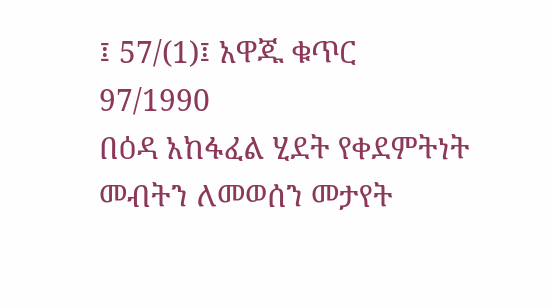፤ 57/(1)፤ አዋጁ ቁጥር 97/1990
በዕዳ አከፋፈል ሂደት የቀደምትነት መብትን ለመወሰን መታየት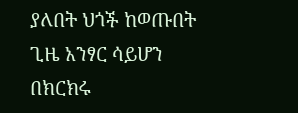ያለበት ህጎች ከወጡበት ጊዜ አንፃር ሳይሆን በክርክሩ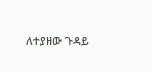ለተያዘው ጉዳይ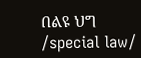በልዩ ህግ /special law/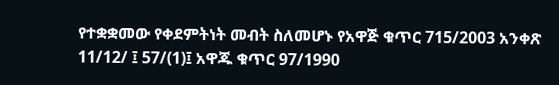የተቋቋመው የቀደምትነት መብት ስለመሆኑ የአዋጅ ቁጥር 715/2003 አንቀጽ 11/12/ ፤ 57/(1)፤ አዋጁ ቁጥር 97/1990